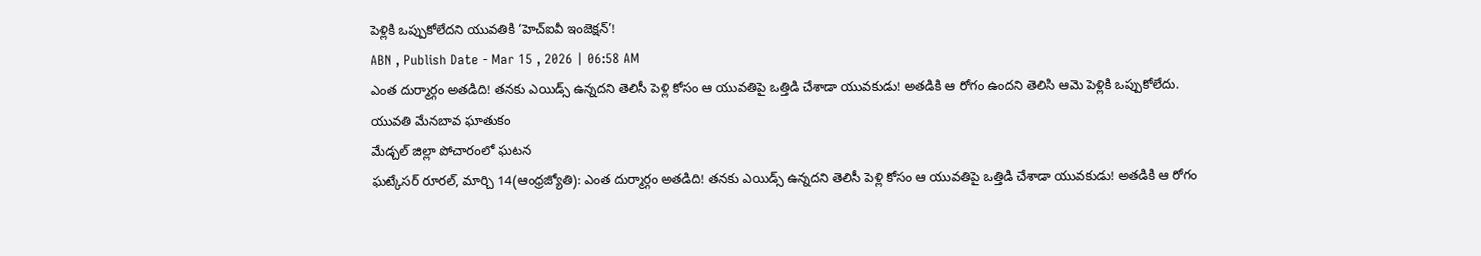పెళ్లికి ఒప్పుకోలేదని యువతికి ‘హెచ్ఐవీ ఇంజెక్షన్’!
ABN , Publish Date - Mar 15 , 2026 | 06:58 AM
ఎంత దుర్మార్గం అతడిది! తనకు ఎయిడ్స్ ఉన్నదని తెలిసీ పెళ్లి కోసం ఆ యువతిపై ఒత్తిడి చేశాడా యువకుడు! అతడికి ఆ రోగం ఉందని తెలిసి ఆమె పెళ్లికి ఒప్పుకోలేదు.
యువతి మేనబావ ఘాతుకం
మేడ్చల్ జిల్లా పోచారంలో ఘటన
ఘట్కేసర్ రూరల్, మార్చి 14(ఆంధ్రజ్యోతి): ఎంత దుర్మార్గం అతడిది! తనకు ఎయిడ్స్ ఉన్నదని తెలిసీ పెళ్లి కోసం ఆ యువతిపై ఒత్తిడి చేశాడా యువకుడు! అతడికి ఆ రోగం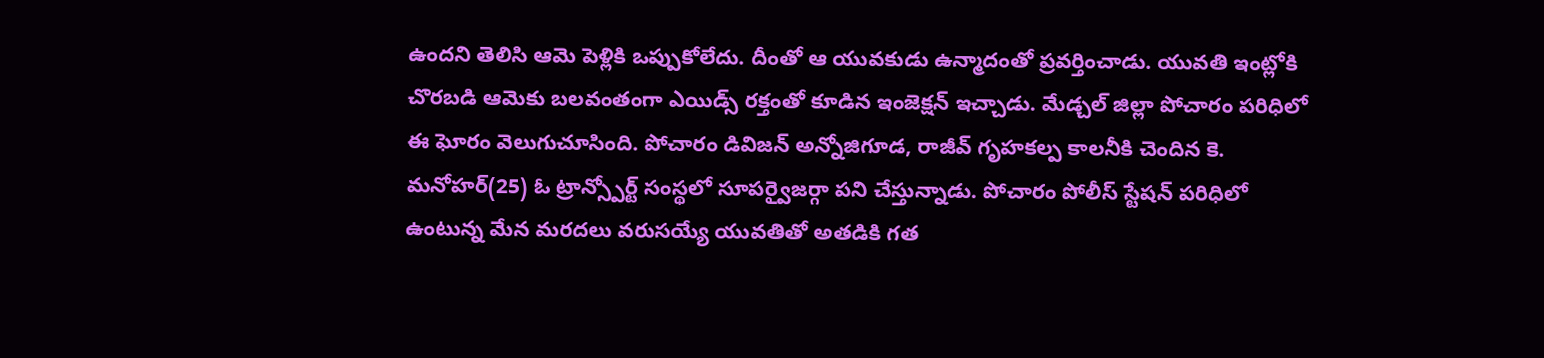ఉందని తెలిసి ఆమె పెళ్లికి ఒప్పుకోలేదు. దీంతో ఆ యువకుడు ఉన్మాదంతో ప్రవర్తించాడు. యువతి ఇంట్లోకి చొరబడి ఆమెకు బలవంతంగా ఎయిడ్స్ రక్తంతో కూడిన ఇంజెక్షన్ ఇచ్చాడు. మేడ్చల్ జిల్లా పోచారం పరిధిలో ఈ ఘోరం వెలుగుచూసింది. పోచారం డివిజన్ అన్నోజిగూడ, రాజీవ్ గృహకల్ప కాలనీకి చెందిన కె. మనోహర్(25) ఓ ట్రాన్స్పోర్ట్ సంస్థలో సూపర్వైజర్గా పని చేస్తున్నాడు. పోచారం పోలీస్ స్టేషన్ పరిధిలో ఉంటున్న మేన మరదలు వరుసయ్యే యువతితో అతడికి గత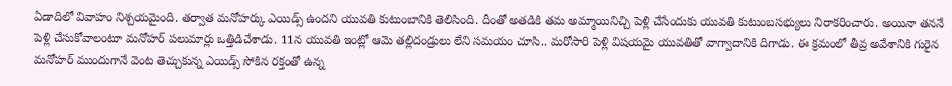ఏడాదిలో వివాహం నిశ్చయమైంది. తర్వాత మనోహర్కు ఎయిడ్స్ ఉందని యువతి కుటుంబానికి తెలిసింది. దీంతో అతడికి తమ అమ్మాయినిచ్చి పెళ్లి చేసేందుకు యువతి కుటుంబసభ్యులు నిరాకరించారు. అయినా తననే పెళ్లి చేసుకోవాలంటూ మనోహర్ పలుమార్లు ఒత్తిడిచేశాడు. 11న యువతి ఇంట్లో ఆమె తల్లిదండ్రులు లేని సమయం చూసి.. మరోసారి పెళ్లి విషయమై యువతితో వాగ్వాదానికి దిగాడు. ఈ క్రమంలో తీవ్ర అవేశానికి గురైన మనోహర్ ముందుగానే వెంట తెచ్చుకున్న ఎయిడ్స్ సోకిన రక్తంతో ఉన్న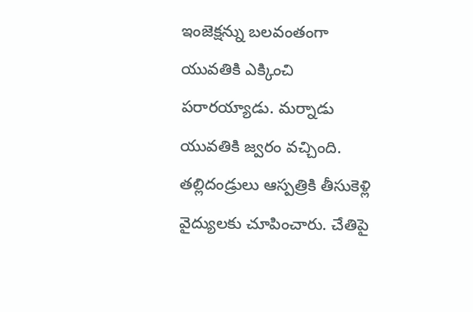ఇంజెక్షన్ను బలవంతంగా యువతికి ఎక్కించి పరారయ్యాడు. మర్నాడు యువతికి జ్వరం వచ్చింది. తల్లిదండ్రులు ఆస్పత్రికి తీసుకెళ్లి వైద్యులకు చూపించారు. చేతిపై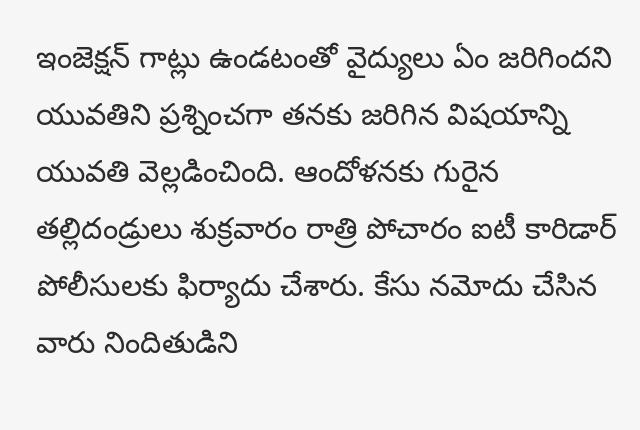ఇంజెక్షన్ గాట్లు ఉండటంతో వైద్యులు ఏం జరిగిందని యువతిని ప్రశ్నించగా తనకు జరిగిన విషయాన్ని యువతి వెల్లడించింది. ఆందోళనకు గురైన తల్లిదండ్రులు శుక్రవారం రాత్రి పోచారం ఐటీ కారిడార్ పోలీసులకు ఫిర్యాదు చేశారు. కేసు నమోదు చేసిన వారు నిందితుడిని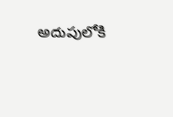అదుపులోకి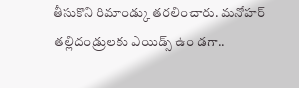తీసుకొని రిమాండ్కు తరలించారు. మనోహర్ తల్లిదండ్రులకు ఎయిడ్స్ ఉం డగా..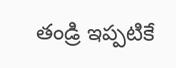తండ్రి ఇప్పటికే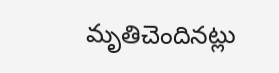మృతిచెందినట్లు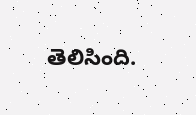తెలిసింది.